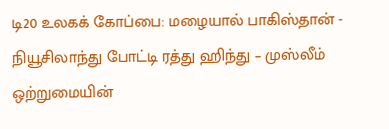டி20 உலகக் கோப்பை: மழையால் பாகிஸ்தான் - நியூசிலாந்து போட்டி ரத்து ஹிந்து – முஸ்லீம் ஒற்றுமையின்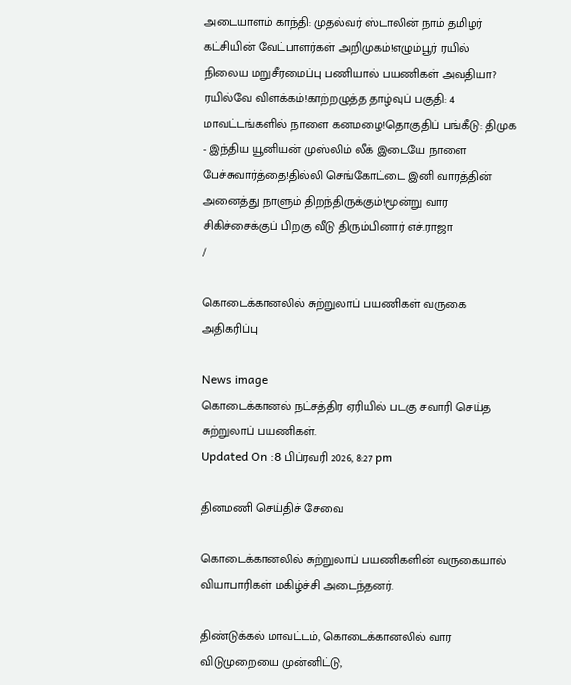அடையாளம் காந்தி: முதல்வர் ஸ்டாலின் நாம் தமிழர் கட்சியின் வேட்பாளர்கள் அறிமுகம்!எழும்பூர் ரயில் நிலைய மறுசீரமைப்பு பணியால் பயணிகள் அவதியா? ரயில்வே விளக்கம்!காற்றழுத்த தாழ்வுப் பகுதி: 4 மாவட்டங்களில் நாளை கனமழை!தொகுதிப் பங்கீடு: திமுக - இந்திய யூனியன் முஸ்லிம் லீக் இடையே நாளை பேச்சுவார்த்தை!தில்லி செங்கோட்டை இனி வாரத்தின் அனைத்து நாளும் திறந்திருக்கும்!மூன்று வார சிகிச்சைக்குப் பிறகு வீடு திரும்பினார் எச்.ராஜா
/

கொடைக்கானலில் சுற்றுலாப் பயணிகள் வருகை அதிகரிப்பு

News image
கொடைக்கானல் நட்சத்திர ஏரியில் படகு சவாரி செய்த சுற்றுலாப் பயணிகள்.
Updated On :8 பிப்ரவரி 2026, 8:27 pm

தினமணி செய்திச் சேவை

கொடைக்கானலில் சுற்றுலாப் பயணிகளின் வருகையால் வியாபாரிகள் மகிழ்ச்சி அடைந்தனர்.

திண்டுக்கல் மாவட்டம், கொடைக்கானலில் வார விடுமுறையை முன்னிட்டு,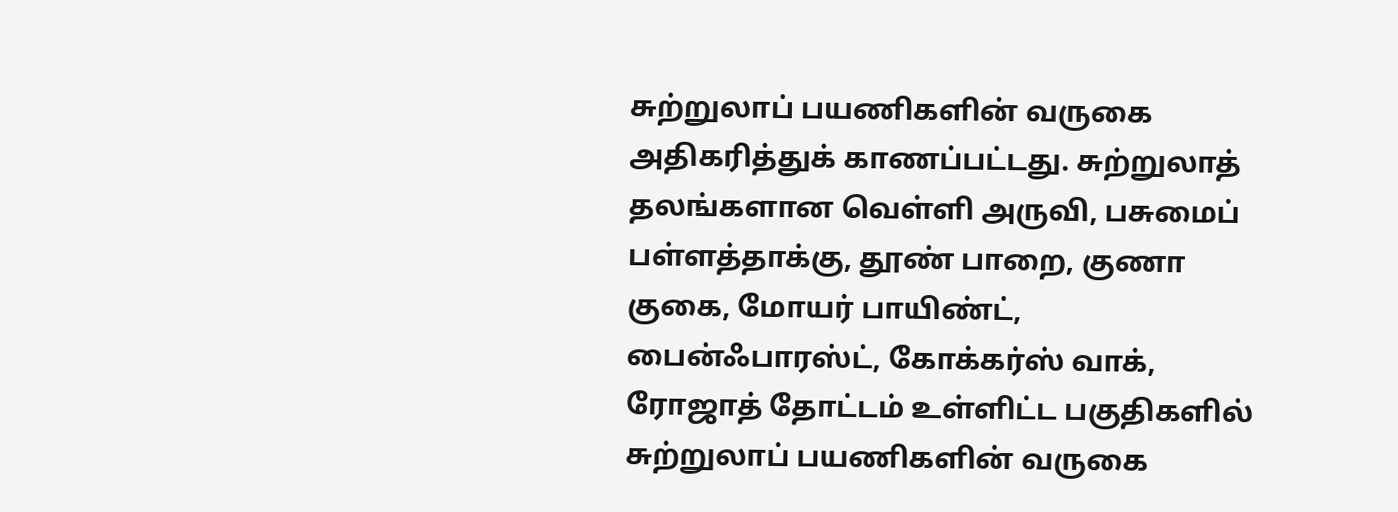சுற்றுலாப் பயணிகளின் வருகை அதிகரித்துக் காணப்பட்டது. சுற்றுலாத் தலங்களான வெள்ளி அருவி, பசுமைப் பள்ளத்தாக்கு, தூண் பாறை, குணா குகை, மோயர் பாயிண்ட், பைன்ஃபாரஸ்ட், கோக்கர்ஸ் வாக், ரோஜாத் தோட்டம் உள்ளிட்ட பகுதிகளில் சுற்றுலாப் பயணிகளின் வருகை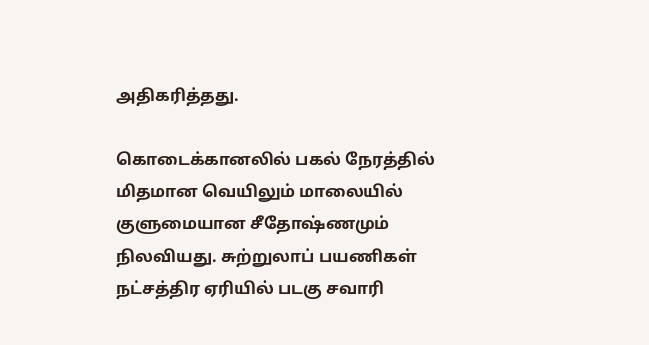அதிகரித்தது.

கொடைக்கானலில் பகல் நேரத்தில் மிதமான வெயிலும் மாலையில் குளுமையான சீதோஷ்ணமும் நிலவியது. சுற்றுலாப் பயணிகள் நட்சத்திர ஏரியில் படகு சவாரி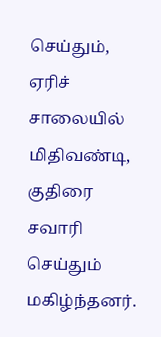செய்தும், ஏரிச் சாலையில் மிதிவண்டி, குதிரை சவாரி செய்தும் மகிழ்ந்தனர்.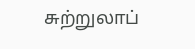சுற்றுலாப்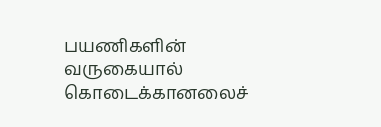பயணிகளின் வருகையால் கொடைக்கானலைச்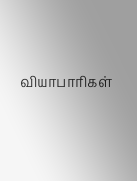வியாபாரிகள்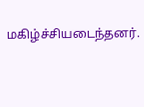மகிழ்ச்சியடைந்தனர்.